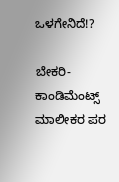ಒಳಗೇನಿದೆ!?

ಬೇಕರಿ-ಕಾಂಡಿಮೆಂಟ್ಸ್‌ ಮಾಲೀಕರ ಪರ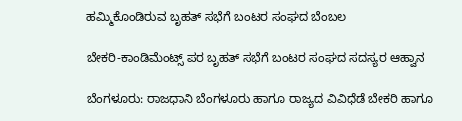ಹಮ್ಮಿಕೊಂಡಿರುವ ಬೃಹತ್‌ ಸಭೆಗೆ ಬಂಟರ ಸಂಘದ ಬೆಂಬಲ

ಬೇಕರಿ-ಕಾಂಡಿಮೆಂಟ್ಸ್‌ ಪರ ಬೃಹತ್‌ ಸಭೆಗೆ ಬಂಟರ ಸಂಘದ ಸದಸ್ಯರ ಆಹ್ವಾನ

ಬೆಂಗಳೂರು: ರಾಜಧಾನಿ ಬೆಂಗಳೂರು ಹಾಗೂ ರಾಜ್ಯದ ವಿವಿಧೆಡೆ ಬೇಕರಿ ಹಾಗೂ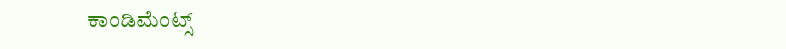ಕಾಂಡಿಮೆಂಟ್ಸ್‌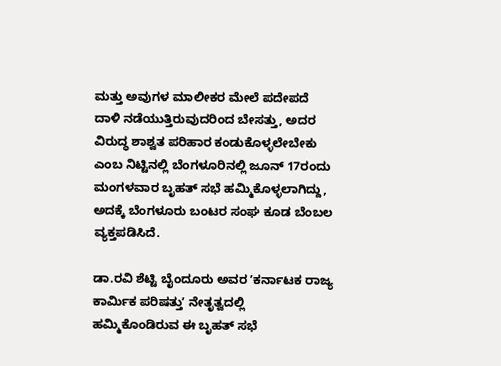ಮತ್ತು ಅವುಗಳ ಮಾಲೀಕರ ಮೇಲೆ ಪದೇಪದೆ ದಾಳಿ ನಡೆಯುತ್ತಿರುವುದರಿಂದ ಬೇಸತ್ತು, ಅದರ ವಿರುದ್ಧ ಶಾಶ್ವತ ಪರಿಹಾರ ಕಂಡುಕೊಳ್ಳಲೇಬೇಕು ಎಂಬ ನಿಟ್ಟಿನಲ್ಲಿ ಬೆಂಗಳೂರಿನಲ್ಲಿ ಜೂನ್‌ 17ರಂದು ಮಂಗಳವಾರ ಬೃಹತ್‌ ಸಭೆ ಹಮ್ಮಿಕೊಳ್ಳಲಾಗಿದ್ದು, ಅದಕ್ಕೆ ಬೆಂಗಳೂರು ಬಂಟರ ಸಂಘ ಕೂಡ ಬೆಂಬಲ ವ್ಯಕ್ತಪಡಿಸಿದೆ.

ಡಾ.ರವಿ ಶೆಟ್ಟಿ ಬೈಂದೂರು ಅವರ ʼಕರ್ನಾಟಕ ರಾಜ್ಯ ಕಾರ್ಮಿಕ ಪರಿಷತ್ತುʼ ನೇತೃತ್ವದಲ್ಲಿ ಹಮ್ಮಿಕೊಂಡಿರುವ ಈ ಬೃಹತ್‌ ಸಭೆ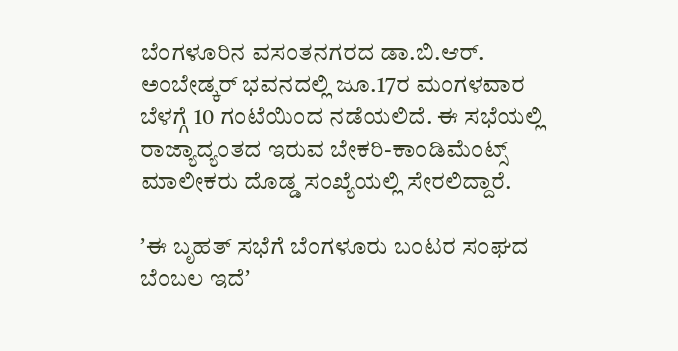ಬೆಂಗಳೂರಿನ ವಸಂತನಗರದ ಡಾ.ಬಿ.ಆರ್‌. ಅಂಬೇಡ್ಕರ್‌ ಭವನದಲ್ಲಿ ಜೂ.17ರ ಮಂಗಳವಾರ ಬೆಳಗ್ಗೆ 10 ಗಂಟೆಯಿಂದ ನಡೆಯಲಿದೆ. ಈ ಸಭೆಯಲ್ಲಿ ರಾಜ್ಯಾದ್ಯಂತದ ಇರುವ ಬೇಕರಿ-ಕಾಂಡಿಮೆಂಟ್ಸ್‌ ಮಾಲೀಕರು ದೊಡ್ಡ ಸಂಖ್ಯೆಯಲ್ಲಿ ಸೇರಲಿದ್ದಾರೆ.

ʼಈ ಬೃಹತ್‌ ಸಭೆಗೆ ಬೆಂಗಳೂರು ಬಂಟರ ಸಂಘದ ಬೆಂಬಲ ಇದೆʼ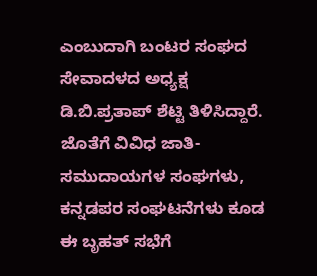ಎಂಬುದಾಗಿ ಬಂಟರ ಸಂಘದ ಸೇವಾದಳದ ಅಧ್ಯಕ್ಷ ಡಿ.ಬಿ.ಪ್ರತಾಪ್‌ ಶೆಟ್ಟಿ ತಿಳಿಸಿದ್ದಾರೆ. ಜೊತೆಗೆ ವಿವಿಧ ಜಾತಿ-ಸಮುದಾಯಗಳ ಸಂಘಗಳು, ಕನ್ನಡಪರ ಸಂಘಟನೆಗಳು ಕೂಡ ಈ ಬೃಹತ್‌ ಸಭೆಗೆ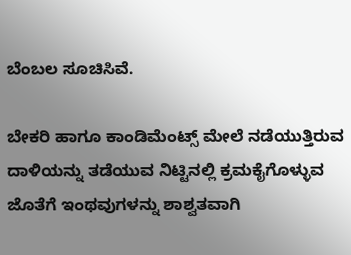ಬೆಂಬಲ ಸೂಚಿಸಿವೆ.

ಬೇಕರಿ ಹಾಗೂ ಕಾಂಡಿಮೆಂಟ್ಸ್‌ ಮೇಲೆ ನಡೆಯುತ್ತಿರುವ ದಾಳಿಯನ್ನು ತಡೆಯುವ ನಿಟ್ಟಿನಲ್ಲಿ ಕ್ರಮಕೈಗೊಳ್ಳುವ ಜೊತೆಗೆ ಇಂಥವುಗಳನ್ನು ಶಾಶ್ವತವಾಗಿ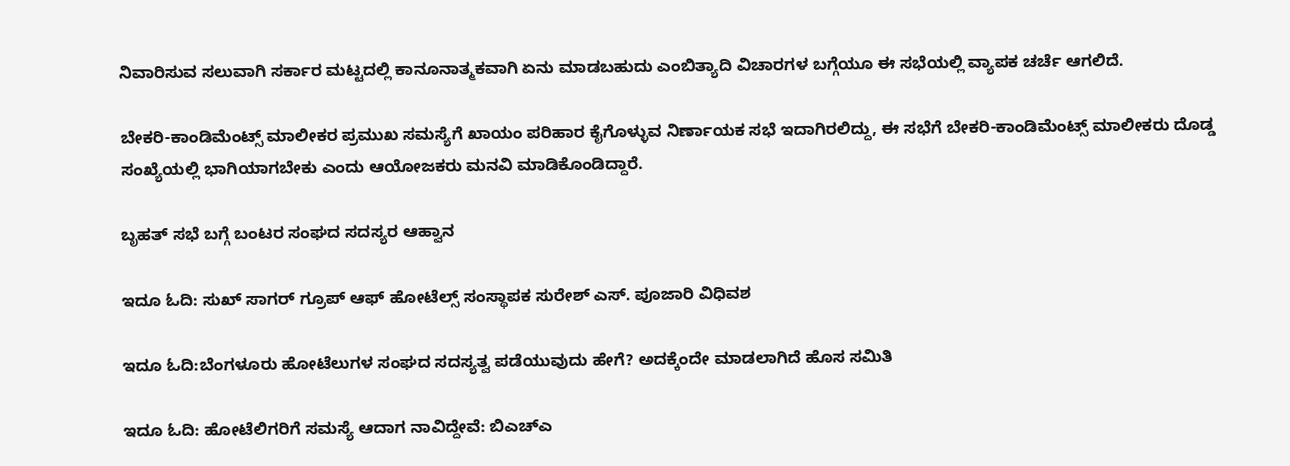ನಿವಾರಿಸುವ ಸಲುವಾಗಿ ಸರ್ಕಾರ ಮಟ್ಟದಲ್ಲಿ ಕಾನೂನಾತ್ಮಕವಾಗಿ ಏನು ಮಾಡಬಹುದು ಎಂಬಿತ್ಯಾದಿ ವಿಚಾರಗಳ ಬಗ್ಗೆಯೂ ಈ ಸಭೆಯಲ್ಲಿ ವ್ಯಾಪಕ ಚರ್ಚೆ ಆಗಲಿದೆ.

ಬೇಕರಿ-ಕಾಂಡಿಮೆಂಟ್ಸ್‌ ಮಾಲೀಕರ ಪ್ರಮುಖ ಸಮಸ್ಯೆಗೆ ಖಾಯಂ ಪರಿಹಾರ ಕೈಗೊಳ್ಳುವ ನಿರ್ಣಾಯಕ ಸಭೆ ಇದಾಗಿರಲಿದ್ದು, ಈ ಸಭೆಗೆ ಬೇಕರಿ-ಕಾಂಡಿಮೆಂಟ್ಸ್‌ ಮಾಲೀಕರು ದೊಡ್ಡ ಸಂಖ್ಯೆಯಲ್ಲಿ ಭಾಗಿಯಾಗಬೇಕು ಎಂದು ಆಯೋಜಕರು ಮನವಿ ಮಾಡಿಕೊಂಡಿದ್ದಾರೆ.

ಬೃಹತ್‌ ಸಭೆ ಬಗ್ಗೆ ಬಂಟರ ಸಂಘದ ಸದಸ್ಯರ ಆಹ್ವಾನ

ಇದೂ ಓದಿ: ಸುಖ್‌ ಸಾಗರ್‌ ಗ್ರೂಪ್‌ ಆಫ್‌ ಹೋಟೆಲ್ಸ್‌ ಸಂಸ್ಥಾಪಕ ಸುರೇಶ್‌ ಎಸ್. ಪೂಜಾರಿ ವಿಧಿವಶ

ಇದೂ ಓದಿ:ಬೆಂಗಳೂರು ಹೋಟೆಲುಗಳ ಸಂಘದ ಸದಸ್ಯತ್ವ ಪಡೆಯುವುದು ಹೇಗೆ? ಅದಕ್ಕೆಂದೇ ಮಾಡಲಾಗಿದೆ ಹೊಸ ಸಮಿತಿ

ಇದೂ ಓದಿ: ಹೋಟೆಲಿಗರಿಗೆ ಸಮಸ್ಯೆ ಆದಾಗ ನಾವಿದ್ದೇವೆ: ಬಿಎಚ್‌ಎ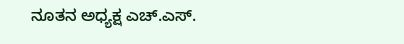ನೂತನ ಅಧ್ಯಕ್ಷ ಎಚ್‌.ಎಸ್.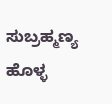ಸುಬ್ರಹ್ಮಣ್ಯ ಹೊಳ್ಳ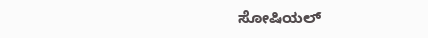ಸೋಷಿಯಲ್‌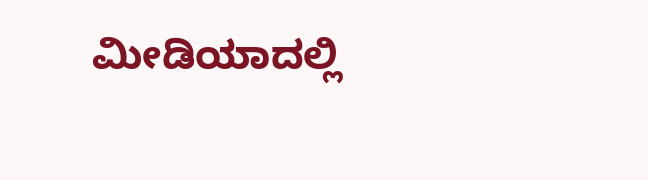ಮೀಡಿಯಾದಲ್ಲಿ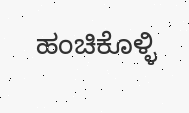ಹಂಚಿಕೊಳ್ಳಿ